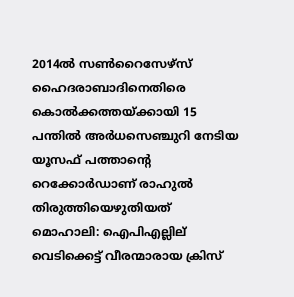2014ല്‍ സണ്‍റൈസേഴ്സ് ഹൈദരാബാദിനെതിരെ കൊല്‍ക്കത്തയ്ക്കായി 15 പന്തില്‍ അര്‍ധസെഞ്ചുറി നേടിയ യൂസഫ് പത്താന്റെ റെക്കോര്‍ഡാണ് രാഹുല്‍ തിരുത്തിയെഴുതിയത്
മൊഹാലി: ഐപിഎല്ലില് വെടിക്കെട്ട് വീരന്മാരായ ക്രിസ്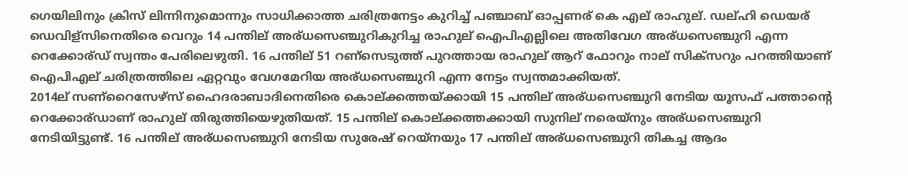ഗെയിലിനും ക്രിസ് ലിന്നിനുമൊന്നും സാധിക്കാത്ത ചരിത്രനേട്ടം കുറിച്ച് പഞ്ചാബ് ഓപ്പണര് കെ എല് രാഹുല്. ഡല്ഹി ഡെയര് ഡെവിള്സിനെതിരെ വെറും 14 പന്തില് അര്ധസെഞ്ചുറികുറിച്ച രാഹുല് ഐപിഎല്ലിലെ അതിവേഗ അര്ധസെഞ്ചുറി എന്ന റെക്കോര്ഡ് സ്വന്തം പേരിലെഴുതി. 16 പന്തില് 51 റണ്സെടുത്ത് പുറത്തായ രാഹുല് ആറ് ഫോറും നാല് സിക്സറും പറത്തിയാണ് ഐപിഎല് ചരിത്രത്തിലെ ഏറ്റവും വേഗമേറിയ അര്ധസെഞ്ചുറി എന്ന നേട്ടം സ്വന്തമാക്കിയത്.
2014ല് സണ്റൈസേഴ്സ് ഹൈദരാബാദിനെതിരെ കൊല്ക്കത്തയ്ക്കായി 15 പന്തില് അര്ധസെഞ്ചുറി നേടിയ യൂസഫ് പത്താന്റെ റെക്കോര്ഡാണ് രാഹുല് തിരുത്തിയെഴുതിയത്. 15 പന്തില് കൊല്ക്കത്തക്കായി സുനില് നരെയ്നും അര്ധസെഞ്ചുറി നേടിയിട്ടുണ്ട്. 16 പന്തില് അര്ധസെഞ്ചുറി നേടിയ സുരേഷ് റെയ്നയും 17 പന്തില് അര്ധസെഞ്ചുറി തികച്ച ആദം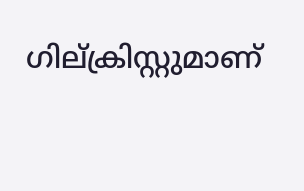ഗില്ക്രിസ്റ്റുമാണ്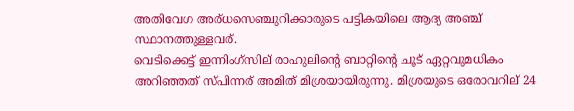അതിവേഗ അര്ധസെഞ്ചുറിക്കാരുടെ പട്ടികയിലെ ആദ്യ അഞ്ച് സ്ഥാനത്തുള്ളവര്.
വെടിക്കെട്ട് ഇന്നിംഗ്സില് രാഹുലിന്റെ ബാറ്റിന്റെ ചൂട് ഏറ്റവുമധികം അറിഞ്ഞത് സ്പിന്നര് അമിത് മിശ്രയായിരുന്നു. മിശ്രയുടെ ഒരോവറില് 24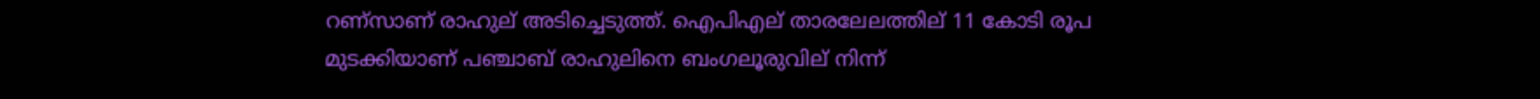റണ്സാണ് രാഹുല് അടിച്ചെടുത്ത്. ഐപിഎല് താരലേലത്തില് 11 കോടി രൂപ മുടക്കിയാണ് പഞ്ചാബ് രാഹുലിനെ ബംഗലൂരുവില് നിന്ന്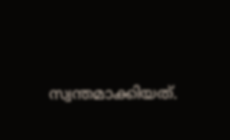സ്വന്തമാക്കിയത്.